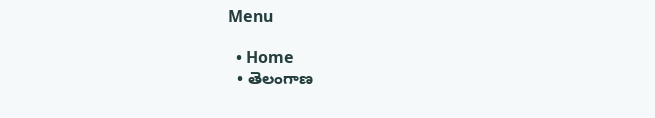Menu

  • Home
  • తెలంగాణ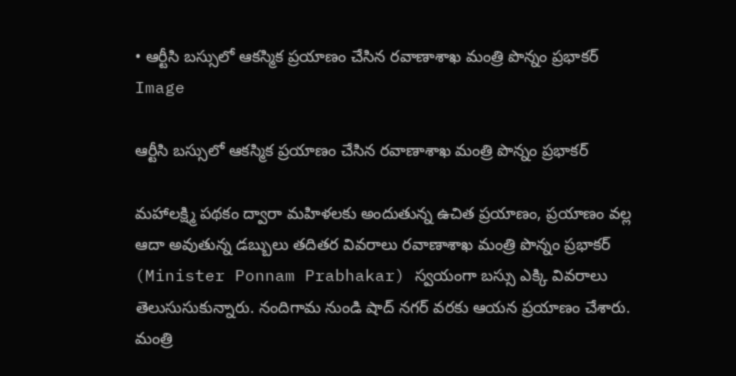• ఆర్టీసి బస్సులో ఆకస్మిక ప్రయాణం చేసిన‌ ర‌వాణాశాఖ మంత్రి పొన్నం ప్రభాకర్
Image

ఆర్టీసి బస్సులో ఆకస్మిక ప్రయాణం చేసిన‌ ర‌వాణాశాఖ మంత్రి పొన్నం ప్రభాకర్

మహాలక్ష్మి పథకం ద్వారా మహిళలకు అందుతున్న ఉచిత ప్రయాణం, ప్రయాణం వల్ల ఆదా అవుతున్న డబ్బులు తదితర వివరాలు ర‌వాణాశాఖ మంత్రి పొన్నం ప్రభాకర్ (Minister Ponnam Prabhakar) స్వ‌యంగా బ‌స్సు ఎక్కి వివ‌రాలు తెలుసుసుకున్నారు. నందిగామ నుండి షాద్ నగర్ వరకు ఆయ‌న ప్రయాణం చేశారు. మంత్రి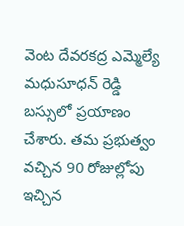వెంట దేవరకద్ర ఎమ్మెల్యే మధుసూధన్ రెడ్డి బస్సులో ప్రయాణం చేశారు. తమ ప్రభుత్వం వచ్చిన 90 రోజుల్లోపు ఇచ్చిన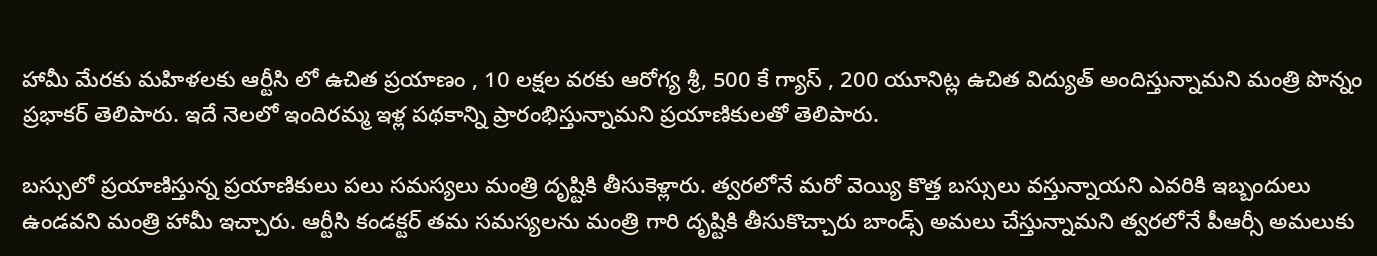హామీ మేరకు మహిళలకు ఆర్టీసి లో ఉచిత ప్రయాణం , 10 లక్షల వరకు ఆరోగ్య శ్రీ, 500 కే గ్యాస్ , 200 యూనిట్ల ఉచిత విద్యుత్ అందిస్తున్నామని మంత్రి పొన్నం ప్రభాకర్ తెలిపారు. ఇదే నెలలో ఇందిరమ్మ ఇళ్ల పథకాన్ని ప్రారంభిస్తున్నామని ప్రయాణికులతో తెలిపారు.

బస్సులో ప్రయాణిస్తున్న ప్రయాణికులు పలు సమస్యలు మంత్రి దృష్టికి తీసుకెళ్లారు. త్వరలోనే మరో వెయ్యి కొత్త బస్సులు వస్తున్నాయని ఎవరికి ఇబ్బందులు ఉండవని మంత్రి హామీ ఇచ్చారు. ఆర్టీసి కండక్టర్ తమ సమస్యలను మంత్రి గారి దృష్టికి తీసుకొచ్చారు బాండ్స్ అమలు చేస్తున్నామని త్వరలోనే పీఆర్సీ అమలుకు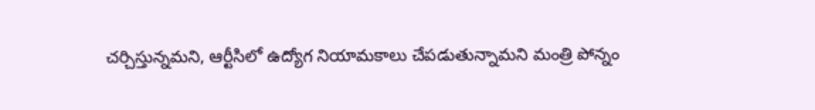చర్చిస్తున్నమని, ఆర్టీసిలో ఉద్యోగ నియామకాలు చేపడుతున్నామని మంత్రి పోన్నం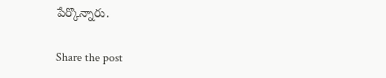పేర్కొన్నారు.

Share the post